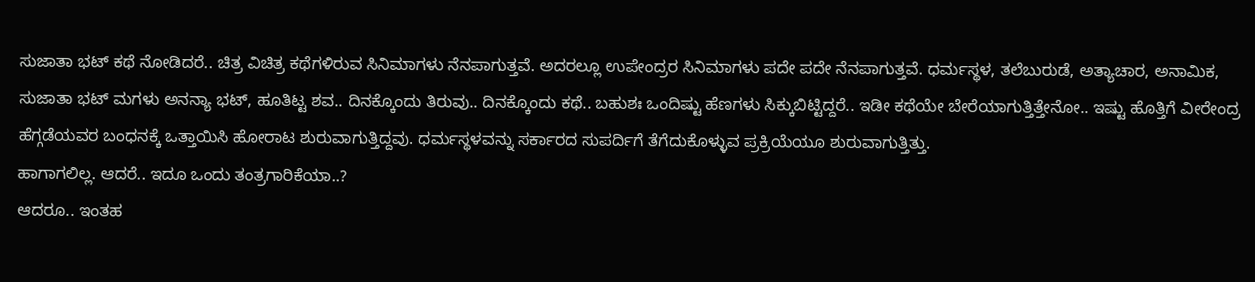ಸುಜಾತಾ ಭಟ್ ಕಥೆ ನೋಡಿದರೆ.. ಚಿತ್ರ ವಿಚಿತ್ರ ಕಥೆಗಳಿರುವ ಸಿನಿಮಾಗಳು ನೆನಪಾಗುತ್ತವೆ. ಅದರಲ್ಲೂ ಉಪೇಂದ್ರರ ಸಿನಿಮಾಗಳು ಪದೇ ಪದೇ ನೆನಪಾಗುತ್ತವೆ. ಧರ್ಮಸ್ಥಳ, ತಲೆಬುರುಡೆ, ಅತ್ಯಾಚಾರ, ಅನಾಮಿಕ, ಸುಜಾತಾ ಭಟ್ ಮಗಳು ಅನನ್ಯಾ ಭಟ್, ಹೂತಿಟ್ಟ ಶವ.. ದಿನಕ್ಕೊಂದು ತಿರುವು.. ದಿನಕ್ಕೊಂದು ಕಥೆ.. ಬಹುಶಃ ಒಂದಿಷ್ಟು ಹೆಣಗಳು ಸಿಕ್ಕುಬಿಟ್ಟಿದ್ದರೆ.. ಇಡೀ ಕಥೆಯೇ ಬೇರೆಯಾಗುತ್ತಿತ್ತೇನೋ.. ಇಷ್ಟು ಹೊತ್ತಿಗೆ ವೀರೇಂದ್ರ ಹೆಗ್ಗಡೆಯವರ ಬಂಧನಕ್ಕೆ ಒತ್ತಾಯಿಸಿ ಹೋರಾಟ ಶುರುವಾಗುತ್ತಿದ್ದವು. ಧರ್ಮಸ್ಥಳವನ್ನು ಸರ್ಕಾರದ ಸುಪರ್ದಿಗೆ ತೆಗೆದುಕೊಳ್ಳುವ ಪ್ರಕ್ರಿಯೆಯೂ ಶುರುವಾಗುತ್ತಿತ್ತು.
ಹಾಗಾಗಲಿಲ್ಲ. ಆದರೆ.. ಇದೂ ಒಂದು ತಂತ್ರಗಾರಿಕೆಯಾ..?
ಆದರೂ.. ಇಂತಹ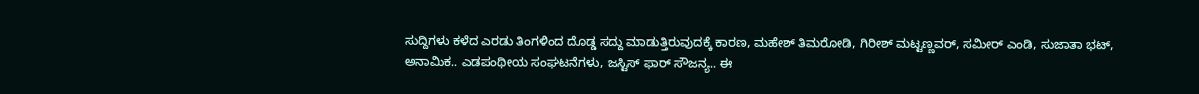ಸುದ್ದಿಗಳು ಕಳೆದ ಎರಡು ತಿಂಗಳಿಂದ ದೊಡ್ಡ ಸದ್ದು ಮಾಡುತ್ತಿರುವುದಕ್ಕೆ ಕಾರಣ, ಮಹೇಶ್ ತಿಮರೋಡಿ, ಗಿರೀಶ್ ಮಟ್ಟಣ್ಣವರ್, ಸಮೀರ್ ಎಂಡಿ, ಸುಜಾತಾ ಭಟ್, ಅನಾಮಿಕ.. ಎಡಪಂಥೀಯ ಸಂಘಟನೆಗಳು, ಜಸ್ಟಿಸ್ ಫಾರ್ ಸೌಜನ್ಯ.. ಈ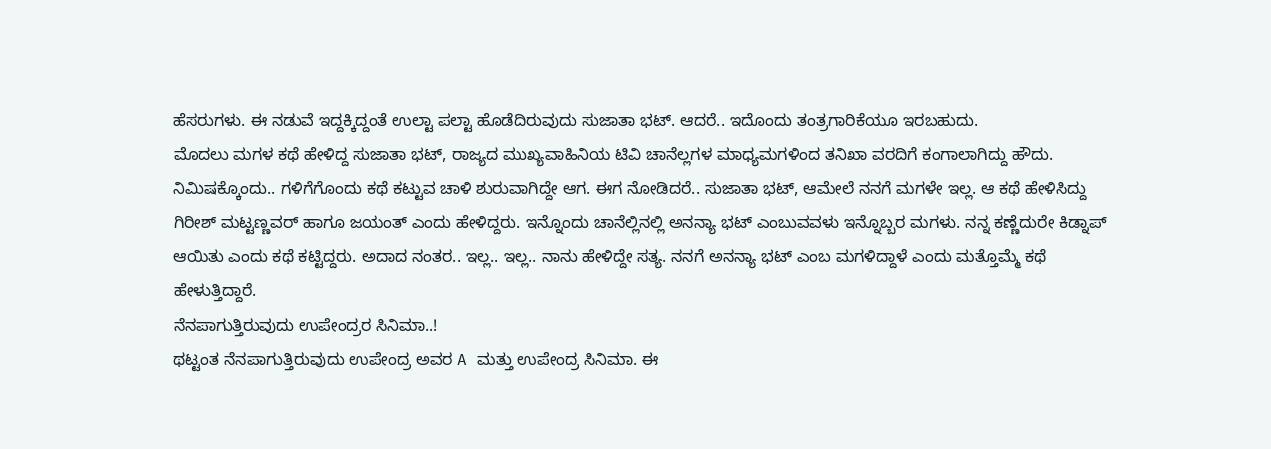ಹೆಸರುಗಳು. ಈ ನಡುವೆ ಇದ್ದಕ್ಕಿದ್ದಂತೆ ಉಲ್ಟಾ ಪಲ್ಟಾ ಹೊಡೆದಿರುವುದು ಸುಜಾತಾ ಭಟ್. ಆದರೆ.. ಇದೊಂದು ತಂತ್ರಗಾರಿಕೆಯೂ ಇರಬಹುದು.
ಮೊದಲು ಮಗಳ ಕಥೆ ಹೇಳಿದ್ದ ಸುಜಾತಾ ಭಟ್, ರಾಜ್ಯದ ಮುಖ್ಯವಾಹಿನಿಯ ಟಿವಿ ಚಾನೆಲ್ಲಗಳ ಮಾಧ್ಯಮಗಳಿಂದ ತನಿಖಾ ವರದಿಗೆ ಕಂಗಾಲಾಗಿದ್ದು ಹೌದು. ನಿಮಿಷಕ್ಕೊಂದು.. ಗಳಿಗೆಗೊಂದು ಕಥೆ ಕಟ್ಟುವ ಚಾಳಿ ಶುರುವಾಗಿದ್ದೇ ಆಗ. ಈಗ ನೋಡಿದರೆ.. ಸುಜಾತಾ ಭಟ್, ಆಮೇಲೆ ನನಗೆ ಮಗಳೇ ಇಲ್ಲ. ಆ ಕಥೆ ಹೇಳಿಸಿದ್ದು ಗಿರೀಶ್ ಮಟ್ಟಣ್ಣವರ್ ಹಾಗೂ ಜಯಂತ್ ಎಂದು ಹೇಳಿದ್ದರು. ಇನ್ನೊಂದು ಚಾನೆಲ್ಲಿನಲ್ಲಿ ಅನನ್ಯಾ ಭಟ್ ಎಂಬುವವಳು ಇನ್ನೊಬ್ಬರ ಮಗಳು. ನನ್ನ ಕಣ್ಣೆದುರೇ ಕಿಡ್ನಾಪ್ ಆಯಿತು ಎಂದು ಕಥೆ ಕಟ್ಟಿದ್ದರು. ಅದಾದ ನಂತರ.. ಇಲ್ಲ.. ಇಲ್ಲ.. ನಾನು ಹೇಳಿದ್ದೇ ಸತ್ಯ. ನನಗೆ ಅನನ್ಯಾ ಭಟ್ ಎಂಬ ಮಗಳಿದ್ದಾಳೆ ಎಂದು ಮತ್ತೊಮ್ಮೆ ಕಥೆ ಹೇಳುತ್ತಿದ್ದಾರೆ.
ನೆನಪಾಗುತ್ತಿರುವುದು ಉಪೇಂದ್ರರ ಸಿನಿಮಾ..!
ಥಟ್ಟಂತ ನೆನಪಾಗುತ್ತಿರುವುದು ಉಪೇಂದ್ರ ಅವರ A ಮತ್ತು ಉಪೇಂದ್ರ ಸಿನಿಮಾ. ಈ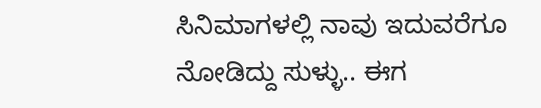ಸಿನಿಮಾಗಳಲ್ಲಿ ನಾವು ಇದುವರೆಗೂ ನೋಡಿದ್ದು ಸುಳ್ಳು.. ಈಗ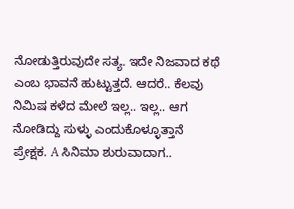ನೋಡುತ್ತಿರುವುದೇ ಸತ್ಯ. ಇದೇ ನಿಜವಾದ ಕಥೆ ಎಂಬ ಭಾವನೆ ಹುಟ್ಟುತ್ತದೆ. ಆದರೆ.. ಕೆಲವು ನಿಮಿಷ ಕಳೆದ ಮೇಲೆ ಇಲ್ಲ.. ಇಲ್ಲ.. ಆಗ ನೋಡಿದ್ದು ಸುಳ್ಳು ಎಂದುಕೊಳ್ಳೂತ್ತಾನೆ ಪ್ರೇಕ್ಷಕ. A ಸಿನಿಮಾ ಶುರುವಾದಾಗ..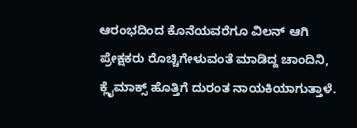ಆರಂಭದಿಂದ ಕೊನೆಯವರೆಗೂ ವಿಲನ್ ಆಗಿ ಪ್ರೇಕ್ಷಕರು ರೊಚ್ಚಿಗೇಳುವಂತೆ ಮಾಡಿದ್ದ ಚಾಂದಿನಿ, ಕ್ಲೈಮಾಕ್ಸ್ ಹೊತ್ತಿಗೆ ದುರಂತ ನಾಯಕಿಯಾಗುತ್ತಾಳೆ.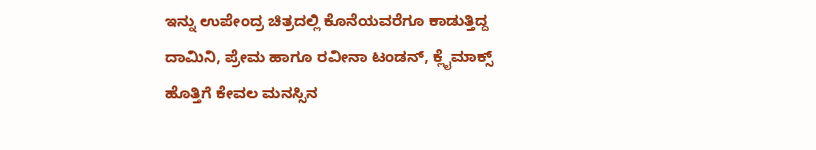ಇನ್ನು ಉಪೇಂದ್ರ ಚಿತ್ರದಲ್ಲಿ ಕೊನೆಯವರೆಗೂ ಕಾಡುತ್ತಿದ್ದ ದಾಮಿನಿ, ಪ್ರೇಮ ಹಾಗೂ ರವೀನಾ ಟಂಡನ್, ಕ್ಲೈಮಾಕ್ಸ್ ಹೊತ್ತಿಗೆ ಕೇವಲ ಮನಸ್ಸಿನ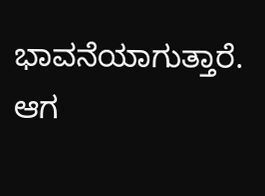ಭಾವನೆಯಾಗುತ್ತಾರೆ. ಆಗ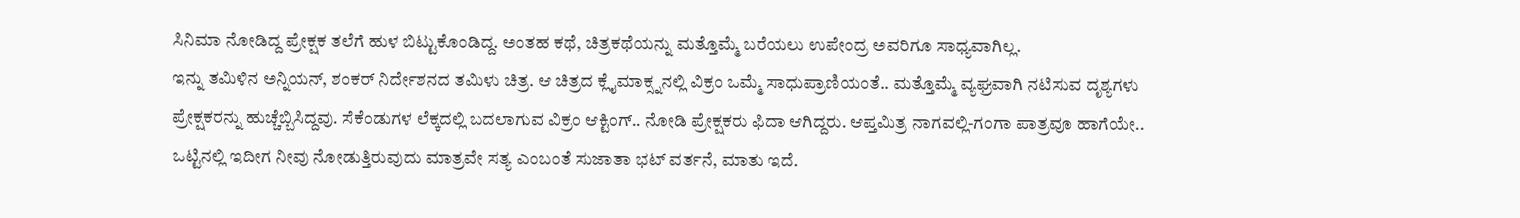ಸಿನಿಮಾ ನೋಡಿದ್ದ ಪ್ರೇಕ್ಷಕ ತಲೆಗೆ ಹುಳ ಬಿಟ್ಟುಕೊಂಡಿದ್ದ. ಅಂತಹ ಕಥೆ, ಚಿತ್ರಕಥೆಯನ್ನು ಮತ್ತೊಮ್ಮೆ ಬರೆಯಲು ಉಪೇಂದ್ರ ಅವರಿಗೂ ಸಾಧ್ಯವಾಗಿಲ್ಲ.
ಇನ್ನು ತಮಿಳಿನ ಅನ್ನಿಯನ್, ಶಂಕರ್ ನಿರ್ದೇಶನದ ತಮಿಳು ಚಿತ್ರ. ಆ ಚಿತ್ರದ ಕ್ಲೈಮಾಕ್ಸ್ನನಲ್ಲಿ ವಿಕ್ರಂ ಒಮ್ಮೆ ಸಾಧುಪ್ರಾಣಿಯಂತೆ.. ಮತ್ತೊಮ್ಮೆ ವ್ಯಘ್ರವಾಗಿ ನಟಿಸುವ ದೃಶ್ಯಗಳು ಪ್ರೇಕ್ಷಕರನ್ನು ಹುಚ್ಚೆಬ್ಬಿಸಿದ್ದವು. ಸೆಕೆಂಡುಗಳ ಲೆಕ್ಕದಲ್ಲಿ ಬದಲಾಗುವ ವಿಕ್ರಂ ಆಕ್ಟಿಂಗ್.. ನೋಡಿ ಪ್ರೇಕ್ಷಕರು ಫಿದಾ ಆಗಿದ್ದರು. ಆಪ್ತಮಿತ್ರ ನಾಗವಲ್ಲಿ-ಗಂಗಾ ಪಾತ್ರವೂ ಹಾಗೆಯೇ.. ಒಟ್ಟಿನಲ್ಲಿ ಇದೀಗ ನೀವು ನೋಡುತ್ತಿರುವುದು ಮಾತ್ರವೇ ಸತ್ಯ ಎಂಬಂತೆ ಸುಜಾತಾ ಭಟ್ ವರ್ತನೆ, ಮಾತು ಇದೆ.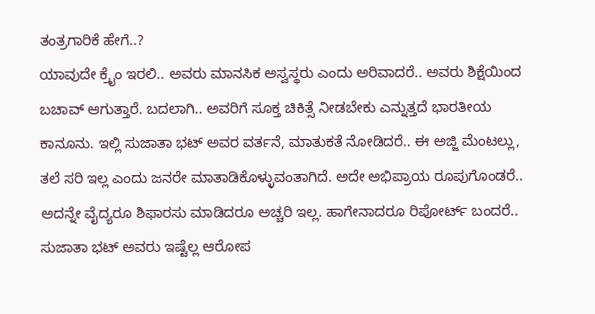ತಂತ್ರಗಾರಿಕೆ ಹೇಗೆ..?
ಯಾವುದೇ ಕ್ರೈಂ ಇರಲಿ.. ಅವರು ಮಾನಸಿಕ ಅಸ್ವಸ್ಥರು ಎಂದು ಅರಿವಾದರೆ.. ಅವರು ಶಿಕ್ಷೆಯಿಂದ ಬಚಾವ್ ಆಗುತ್ತಾರೆ. ಬದಲಾಗಿ.. ಅವರಿಗೆ ಸೂಕ್ತ ಚಿಕಿತ್ಸೆ ನೀಡಬೇಕು ಎನ್ನುತ್ತದೆ ಭಾರತೀಯ ಕಾನೂನು. ಇಲ್ಲಿ ಸುಜಾತಾ ಭಟ್ ಅವರ ವರ್ತನೆ, ಮಾತುಕತೆ ನೋಡಿದರೆ.. ಈ ಅಜ್ಜಿ ಮೆಂಟಲ್ಲು, ತಲೆ ಸರಿ ಇಲ್ಲ ಎಂದು ಜನರೇ ಮಾತಾಡಿಕೊಳ್ಳುವಂತಾಗಿದೆ. ಅದೇ ಅಭಿಪ್ರಾಯ ರೂಪುಗೊಂಡರೆ.. ಅದನ್ನೇ ವೈದ್ಯರೂ ಶಿಫಾರಸು ಮಾಡಿದರೂ ಅಚ್ಚರಿ ಇಲ್ಲ. ಹಾಗೇನಾದರೂ ರಿಪೋರ್ಟ್ ಬಂದರೆ.. ಸುಜಾತಾ ಭಟ್ ಅವರು ಇಷ್ಟೆಲ್ಲ ಆರೋಪ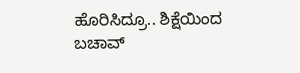ಹೊರಿಸಿದ್ರೂ.. ಶಿಕ್ಷೆಯಿಂದ ಬಚಾವ್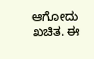ಆಗೋದು ಖಚಿತ. ಈ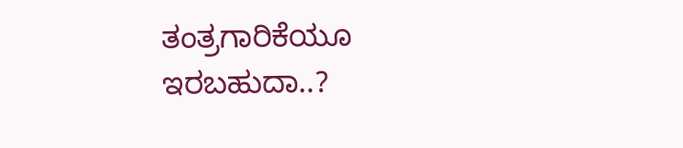ತಂತ್ರಗಾರಿಕೆಯೂ ಇರಬಹುದಾ..?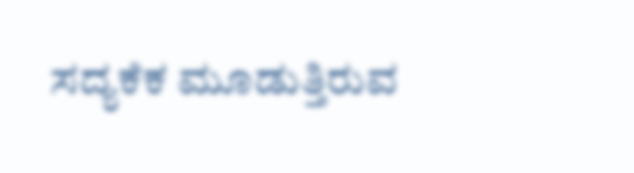ಸದ್ಯಕೆಕ ಮೂಡುತ್ತಿರುವ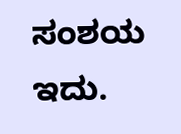ಸಂಶಯ ಇದು.